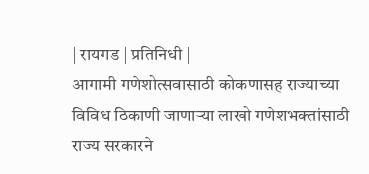| रायगड | प्रतिनिधी |
आगामी गणेशोत्सवासाठी कोकणासह राज्याच्या विविध ठिकाणी जाणाऱ्या लाखो गणेशभक्तांसाठी राज्य सरकारने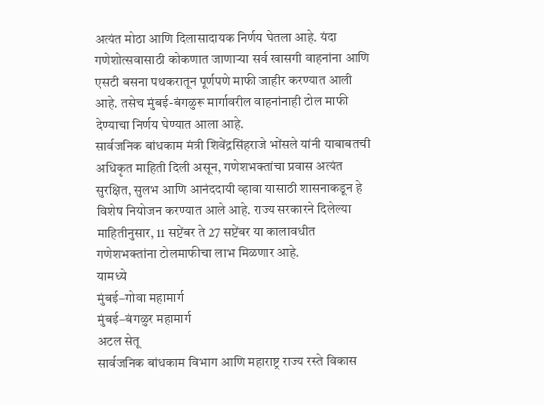अत्यंत मोठा आणि दिलासादायक निर्णय घेतला आहे. यंदा गणेशोत्सवासाठी कोकणात जाणाऱ्या सर्व खासगी वाहनांना आणि एसटी बसना पथकरातून पूर्णपणे माफी जाहीर करण्यात आली आहे. तसेच मुंबई-बंगळुरू मार्गावरील वाहनांनाही टोल माफी देण्याचा निर्णय घेण्यात आला आहे.
सार्वजनिक बांधकाम मंत्री शिवेंद्रसिंहराजे भोंसले यांनी याबाबतची अधिकृत माहिती दिली असून, गणेशभक्तांचा प्रवास अत्यंत सुरक्षित, सुलभ आणि आनंददायी व्हावा यासाठी शासनाकडून हे विशेष नियोजन करण्यात आले आहे. राज्य सरकारने दिलेल्या माहितीनुसार, 11 सप्टेंबर ते 27 सप्टेंबर या कालावधीत गणेशभक्तांना टोलमाफीचा लाभ मिळणार आहे.
यामध्ये
मुंबई–गोवा महामार्ग
मुंबई–बंगळुर महामार्ग
अटल सेतू
सार्वजनिक बांधकाम विभाग आणि महाराष्ट्र राज्य रस्ते विकास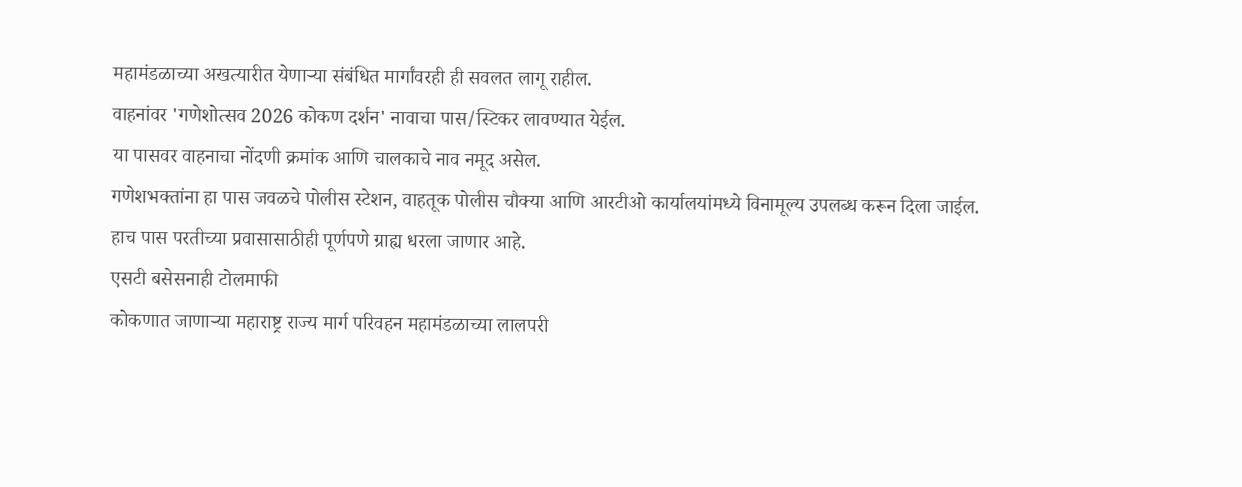महामंडळाच्या अखत्यारीत येणाऱ्या संबंधित मार्गांवरही ही सवलत लागू राहील.
वाहनांवर 'गणेशोत्सव 2026 कोकण दर्शन' नावाचा पास/स्टिकर लावण्यात येईल.
या पासवर वाहनाचा नोंदणी क्रमांक आणि चालकाचे नाव नमूद असेल.
गणेशभक्तांना हा पास जवळचे पोलीस स्टेशन, वाहतूक पोलीस चौक्या आणि आरटीओ कार्यालयांमध्ये विनामूल्य उपलब्ध करून दिला जाईल.
हाच पास परतीच्या प्रवासासाठीही पूर्णपणे ग्राह्य धरला जाणार आहे.
एसटी बसेसनाही टोलमाफी
कोकणात जाणाऱ्या महाराष्ट्र राज्य मार्ग परिवहन महामंडळाच्या लालपरी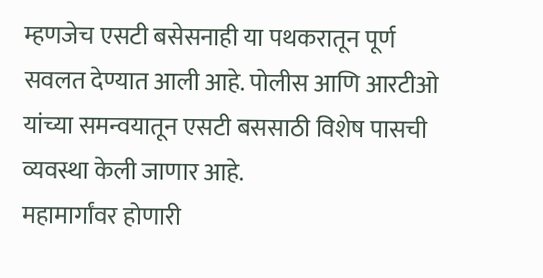म्हणजेच एसटी बसेसनाही या पथकरातून पूर्ण सवलत देण्यात आली आहे. पोलीस आणि आरटीओ यांच्या समन्वयातून एसटी बससाठी विशेष पासची व्यवस्था केली जाणार आहे.
महामार्गांवर होणारी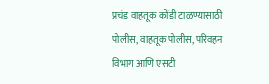प्रचंड वाहतूक कोंडी टाळण्यासाठी पोलीस, वाहतूक पोलीस, परिवहन विभाग आणि एसटी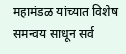महामंडळ यांच्यात विशेष समन्वय साधून सर्व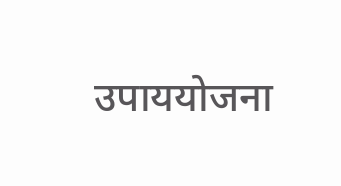उपाययोजना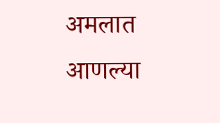अमलात आणल्या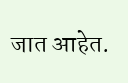जात आहेत.